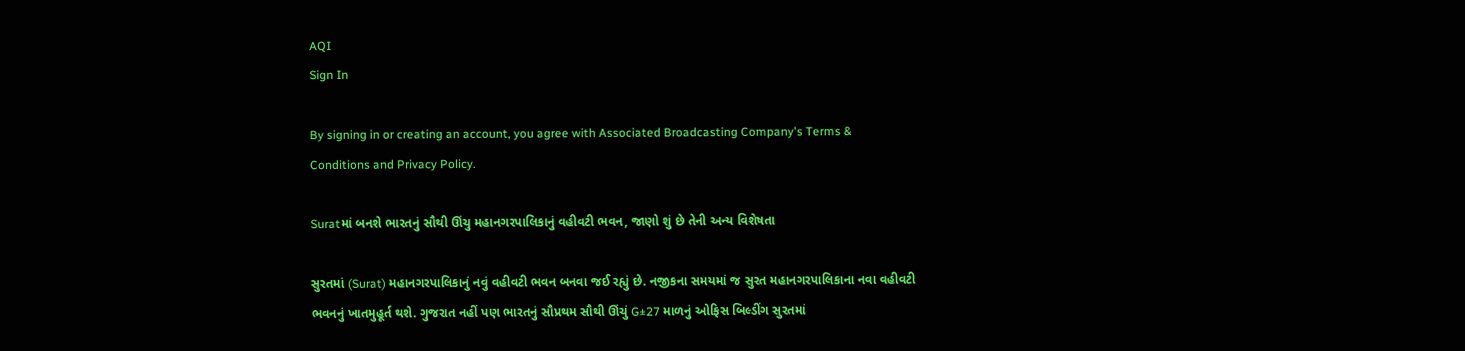AQI
Sign In

By signing in or creating an account, you agree with Associated Broadcasting Company's Terms & Conditions and Privacy Policy.

Suratમાં બનશે ભારતનું સૌથી ઊંચુ મહાનગરપાલિકાનું વહીવટી ભવન, જાણો શું છે તેની અન્ય વિશેષતા

સુરતમાં (Surat) મહાનગરપાલિકાનું નવું વહીવટી ભવન બનવા જઈ રહ્યું છે. નજીકના સમયમાં જ સુરત મહાનગરપાલિકાના નવા વહીવટી ભવનનું ખાતમુહૂર્ત થશે. ગુજરાત નહીં પણ ભારતનું સૌપ્રથમ સૌથી ઊંચું G±27 માળનું ઓફિસ બિલ્ડીંગ સુરતમાં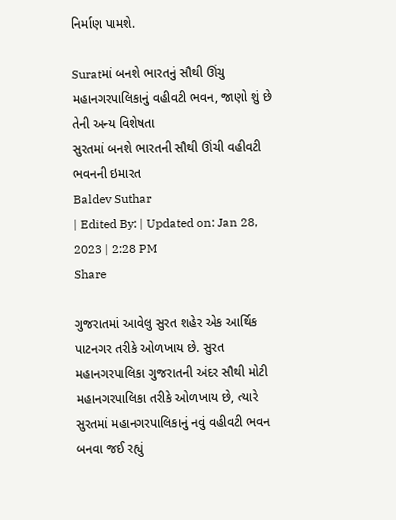નિર્માણ પામશે.

Suratમાં બનશે ભારતનું સૌથી ઊંચુ મહાનગરપાલિકાનું વહીવટી ભવન, જાણો શું છે તેની અન્ય વિશેષતા
સુરતમાં બનશે ભારતની સૌથી ઊંચી વહીવટી ભવનની ઇમારત
Baldev Suthar
| Edited By: | Updated on: Jan 28, 2023 | 2:28 PM
Share

ગુજરાતમાં આવેલુ સુરત શહેર એક આર્થિક પાટનગર તરીકે ઓળખાય છે. સુરત મહાનગરપાલિકા ગુજરાતની અંદર સૌથી મોટી મહાનગરપાલિકા તરીકે ઓળખાય છે, ત્યારે સુરતમાં મહાનગરપાલિકાનું નવું વહીવટી ભવન બનવા જઈ રહ્યું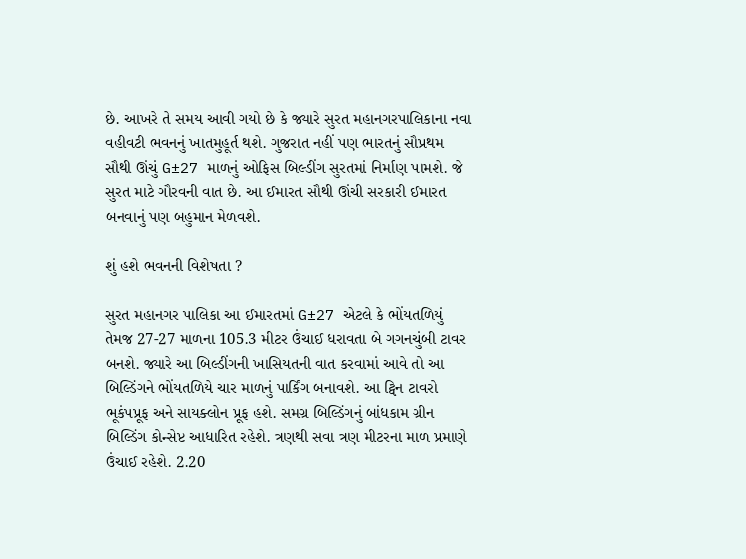છે. આખરે તે સમય આવી ગયો છે કે જ્યારે સુરત મહાનગરપાલિકાના નવા વહીવટી ભવનનું ખાતમુહૂર્ત થશે. ગુજરાત નહીં પણ ભારતનું સૌપ્રથમ સૌથી ઊંચું G±27 માળનું ઓફિસ બિલ્ડીંગ સુરતમાં નિર્માણ પામશે. જે સુરત માટે ગૌરવની વાત છે. આ ઈમારત સૌથી ઊંચી સરકારી ઈમારત બનવાનું પણ બહુમાન મેળવશે.

શું હશે ભવનની વિશેષતા ?

સુરત મહાનગર પાલિકા આ ઈમારતમાં G±27 એટલે કે ભોંયતળિયું તેમજ 27-27 માળના 105.3 મીટર ઉંચાઈ ધરાવતા બે ગગનચુંબી ટાવર બનશે. જ્યારે આ બિલ્ડીંગની ખાસિયતની વાત કરવામાં આવે તો આ બિલ્ડિંગને ભોંયતળિયે ચાર માળનું પાર્કિંગ બનાવશે. આ ટ્વિન ટાવરો ભૂકંપપ્રૂફ અને સાયક્લોન પ્રૂફ હશે. સમગ્ર બિલ્ડિંગનું બાંધકામ ગ્રીન બિલ્ડિંગ કોન્સેપ્ટ આધારિત રહેશે. ત્રણથી સવા ત્રણ મીટરના માળ પ્રમાણે ઉંચાઈ રહેશે. 2.20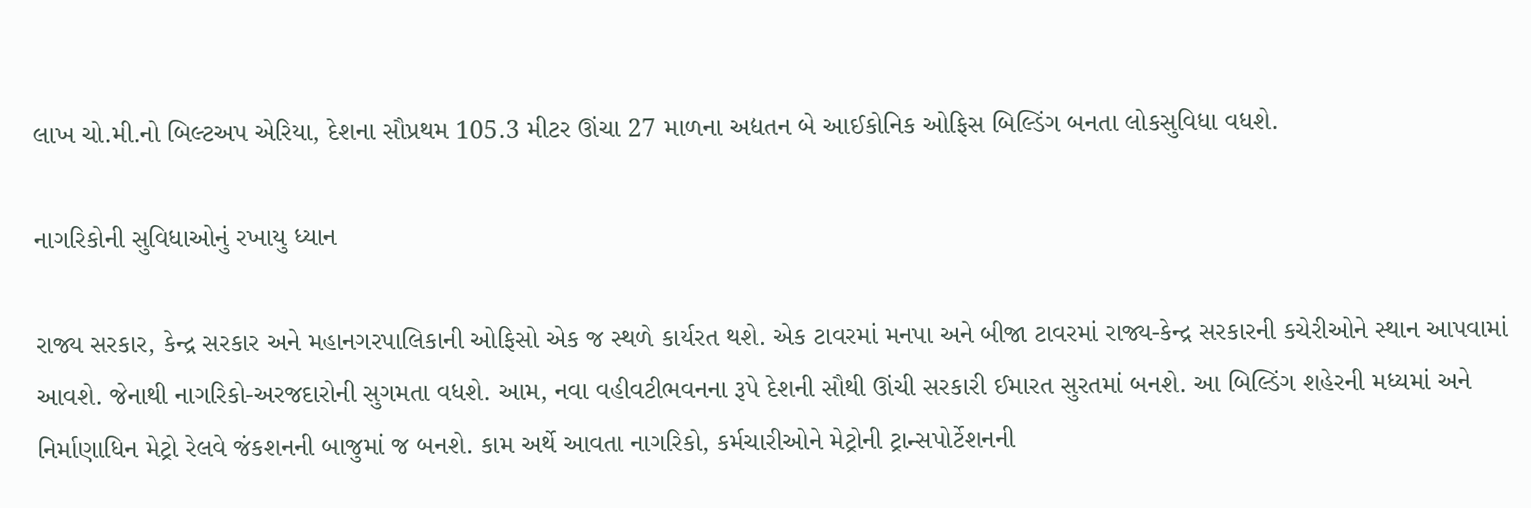લાખ ચો.મી.નો બિલ્ટઅપ એરિયા, દેશના સૌપ્રથમ 105.3 મીટર ઊંચા 27 માળના અદ્યતન બે આઈકોનિક ઓફિસ બિલ્ડિંગ બનતા લોકસુવિધા વધશે.

નાગરિકોની સુવિધાઓનું રખાયુ ધ્યાન

રાજ્ય સરકાર, કેન્દ્ર સરકાર અને મહાનગરપાલિકાની ઓફિસો એક જ સ્થળે કાર્યરત થશે. એક ટાવરમાં મનપા અને બીજા ટાવરમાં રાજ્ય-કેન્દ્ર સરકારની કચેરીઓને સ્થાન આપવામાં આવશે. જેનાથી નાગરિકો-અરજદારોની સુગમતા વધશે. આમ, નવા વહીવટીભવનના રૂપે દેશની સૌથી ઊંચી સરકારી ઈમારત સુરતમાં બનશે. આ બિલ્ડિંગ શહેરની મધ્યમાં અને નિર્માણાધિન મેટ્રો રેલવે જંકશનની બાજુમાં જ બનશે. કામ અર્થે આવતા નાગરિકો, કર્મચારીઓને મેટ્રોની ટ્રાન્સપોર્ટેશનની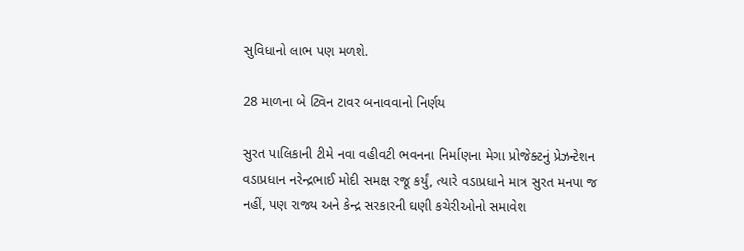સુવિધાનો લાભ પણ મળશે.

28 માળના બે ટ્વિન ટાવર બનાવવાનો નિર્ણય

સુરત પાલિકાની ટીમે નવા વહીવટી ભવનના નિર્માણના મેગા પ્રોજેક્ટનું પ્રેઝન્ટેશન વડાપ્રધાન નરેન્દ્રભાઈ મોદી સમક્ષ રજૂ કર્યું, ત્યારે વડાપ્રધાને માત્ર સુરત મનપા જ નહીં, પણ રાજ્ય અને કેન્દ્ર સરકારની ઘણી કચેરીઓનો સમાવેશ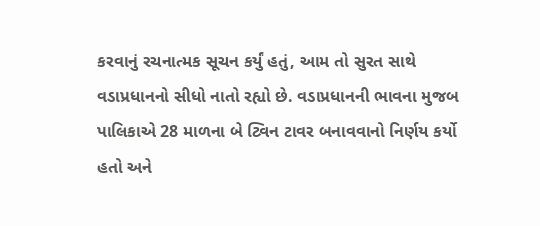કરવાનું રચનાત્મક સૂચન કર્યું હતું, આમ તો સુરત સાથે વડાપ્રધાનનો સીધો નાતો રહ્યો છે. વડાપ્રધાનની ભાવના મુજબ પાલિકાએ 28 માળના બે ટ્વિન ટાવર બનાવવાનો નિર્ણય કર્યો હતો અને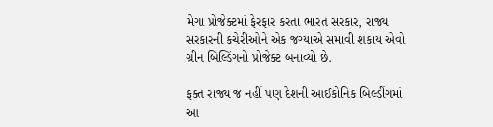મેગા પ્રોજેક્ટમાં ફેરફાર કરતા ભારત સરકાર, રાજ્ય સરકારની કચેરીઓને એક જગ્યાએ સમાવી શકાય એવો ગ્રીન બિલ્ડિંગનો પ્રોજેક્ટ બનાવ્યો છે.

ફક્ત રાજ્ય જ નહીં પણ દેશની આઈકોનિક બિલ્ડીંગમાં આ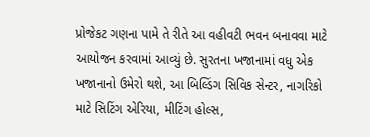પ્રોજેકટ ગણના પામે તે રીતે આ વહીવટી ભવન બનાવવા માટે આયોજન કરવામાં આવ્યું છે. સુરતના ખજાનામાં વધુ એક ખજાનાનો ઉમેરો થશે, આ બિલ્ડિંગ સિવિક સેન્ટર, નાગરિકો માટે સિટિંગ એરિયા, મીટિંગ હોલ્સ,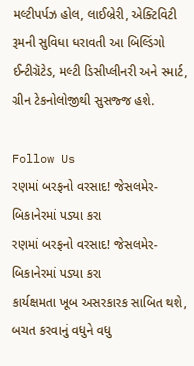મલ્ટીપર્પઝ હોલ, લાઈબ્રેરી, એક્ટિવિટી રૂમની સુવિધા ધરાવતી આ બિલ્ડિંગો ઈન્ટીગ્રૅટેડ, મલ્ટી ડિસીપ્લીનરી અને સ્માર્ટ, ગ્રીન ટેકનોલોજીથી સુસજ્જ હશે.

Follow Us
રણમાં બરફનો વરસાદ! જેસલમેર-બિકાનેરમાં પડ્યા કરા
રણમાં બરફનો વરસાદ! જેસલમેર-બિકાનેરમાં પડ્યા કરા
કાર્યક્ષમતા ખૂબ અસરકારક સાબિત થશે, બચત કરવાનું વધુને વધુ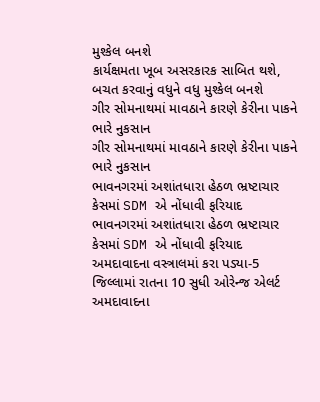મુશ્કેલ બનશે
કાર્યક્ષમતા ખૂબ અસરકારક સાબિત થશે, બચત કરવાનું વધુને વધુ મુશ્કેલ બનશે
ગીર સોમનાથમાં માવઠાને કારણે કેરીના પાકને ભારે નુકસાન
ગીર સોમનાથમાં માવઠાને કારણે કેરીના પાકને ભારે નુકસાન
ભાવનગરમાં અશાંતધારા હેઠળ ભ્રષ્ટાચાર કેસમાં SDM એ નોંધાવી ફરિયાદ
ભાવનગરમાં અશાંતધારા હેઠળ ભ્રષ્ટાચાર કેસમાં SDM એ નોંધાવી ફરિયાદ
અમદાવાદના વસ્ત્રાલમાં કરા પડ્યા-5 જિલ્લામાં રાતના 10 સુધી ઓરેન્જ એલર્ટ
અમદાવાદના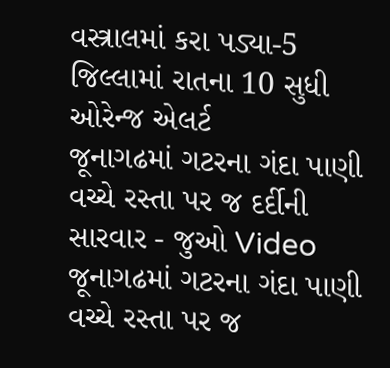વસ્ત્રાલમાં કરા પડ્યા-5 જિલ્લામાં રાતના 10 સુધી ઓરેન્જ એલર્ટ
જૂનાગઢમાં ગટરના ગંદા પાણી વચ્ચે રસ્તા પર જ દર્દીની સારવાર - જુઓ Video
જૂનાગઢમાં ગટરના ગંદા પાણી વચ્ચે રસ્તા પર જ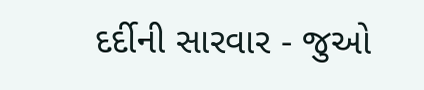દર્દીની સારવાર - જુઓ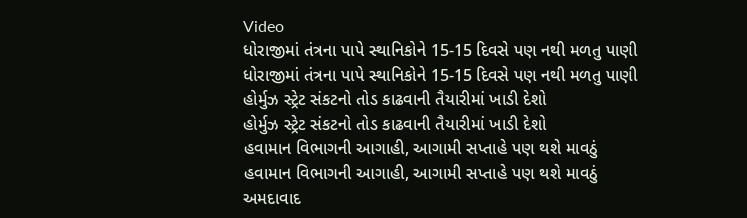Video
ધોરાજીમાં તંત્રના પાપે સ્થાનિકોને 15-15 દિવસે પણ નથી મળતુ પાણી
ધોરાજીમાં તંત્રના પાપે સ્થાનિકોને 15-15 દિવસે પણ નથી મળતુ પાણી
હોર્મુઝ સ્ટ્રેટ સંકટનો તોડ કાઢવાની તૈયારીમાં ખાડી દેશો
હોર્મુઝ સ્ટ્રેટ સંકટનો તોડ કાઢવાની તૈયારીમાં ખાડી દેશો
હવામાન વિભાગની આગાહી, આગામી સપ્તાહે પણ થશે માવઠું
હવામાન વિભાગની આગાહી, આગામી સપ્તાહે પણ થશે માવઠું
અમદાવાદ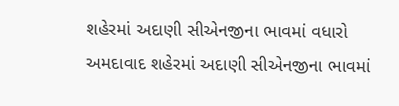શહેરમાં અદાણી સીએનજીના ભાવમાં વધારો
અમદાવાદ શહેરમાં અદાણી સીએનજીના ભાવમાં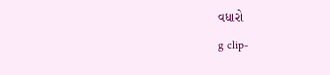વધારો
g clip-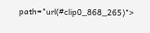path="url(#clip0_868_265)">